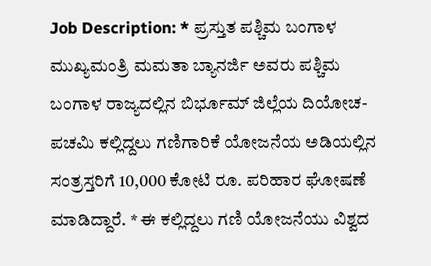Job Description: * ಪ್ರಸ್ತುತ ಪಶ್ಚಿಮ ಬಂಗಾಳ ಮುಖ್ಯಮಂತ್ರಿ ಮಮತಾ ಬ್ಯಾನರ್ಜಿ ಅವರು ಪಶ್ಚಿಮ ಬಂಗಾಳ ರಾಜ್ಯದಲ್ಲಿನ ಬಿರ್ಭೂಮ್ ಜಿಲ್ಲೆಯ ದಿಯೋಚ-ಪಚಮಿ ಕಲ್ಲಿದ್ದಲು ಗಣಿಗಾರಿಕೆ ಯೋಜನೆಯ ಅಡಿಯಲ್ಲಿನ ಸಂತ್ರಸ್ತರಿಗೆ 10,000 ಕೋಟಿ ರೂ. ಪರಿಹಾರ ಘೋಷಣೆ ಮಾಡಿದ್ದಾರೆ. * ಈ ಕಲ್ಲಿದ್ದಲು ಗಣಿ ಯೋಜನೆಯು ವಿಶ್ವದ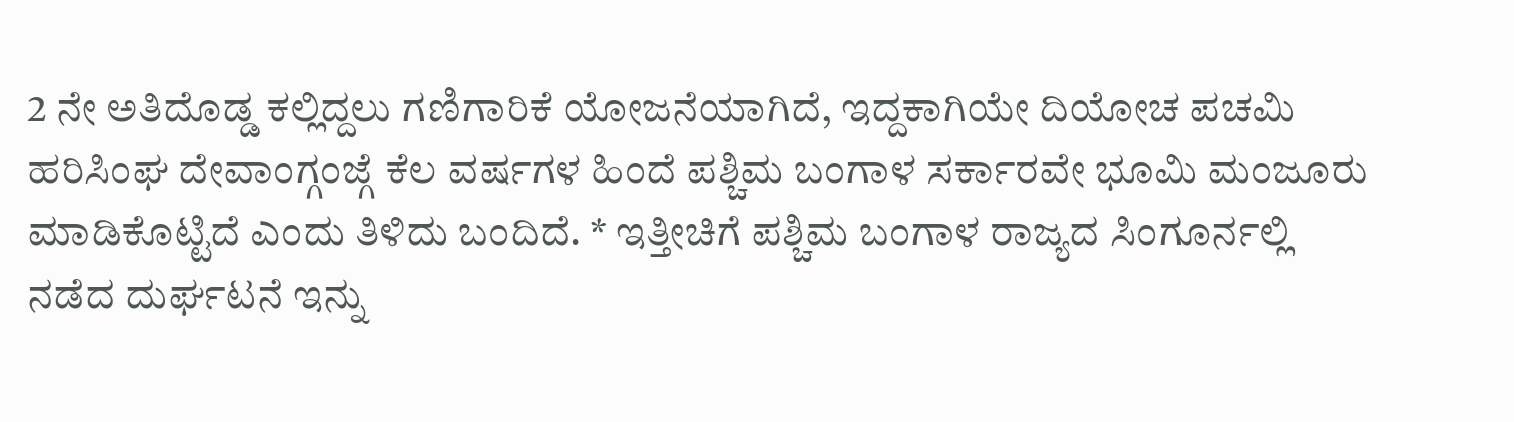2 ನೇ ಅತಿದೊಡ್ಡ ಕಲ್ಲಿದ್ದಲು ಗಣಿಗಾರಿಕೆ ಯೋಜನೆಯಾಗಿದೆ, ಇದ್ದಕಾಗಿಯೇ ದಿಯೋಚ ಪಚಮಿ ಹರಿಸಿಂಘ ದೇವಾಂಗ್ಗಂಜ್ಗೆ ಕೆಲ ವರ್ಷಗಳ ಹಿಂದೆ ಪಶ್ಚಿಮ ಬಂಗಾಳ ಸರ್ಕಾರವೇ ಭೂಮಿ ಮಂಜೂರು ಮಾಡಿಕೊಟ್ಟಿದೆ ಎಂದು ತಿಳಿದು ಬಂದಿದೆ. * ಇತ್ತೀಚಿಗೆ ಪಶ್ಚಿಮ ಬಂಗಾಳ ರಾಜ್ಯದ ಸಿಂಗೂರ್ನಲ್ಲಿ ನಡೆದ ದುರ್ಘಟನೆ ಇನ್ನು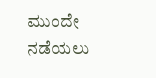ಮುಂದೇ ನಡೆಯಲು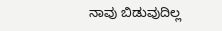ನಾವು ಬಿಡುವುದಿಲ್ಲ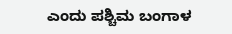ಎಂದು ಪಶ್ಚಿಮ ಬಂಗಾಳ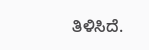ತಿಳಿಸಿದೆ.